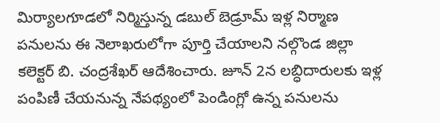మిర్యాలగూడలో నిర్మిస్తున్న డబుల్ బెడ్రూమ్ ఇళ్ల నిర్మాణ పనులను ఈ నెలాఖరులోగా పూర్తి చేయాలని నల్గొండ జిల్లా కలెక్టర్ బి. చంద్రశేఖర్ ఆదేశించారు. జూన్ 2న లబ్ధిదారులకు ఇళ్ల పంపిణీ చేయనున్న నేపథ్యంలో పెండింగ్లో ఉన్న పనులను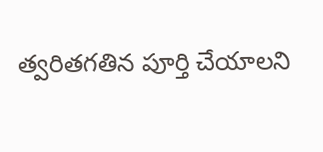త్వరితగతిన పూర్తి చేయాలని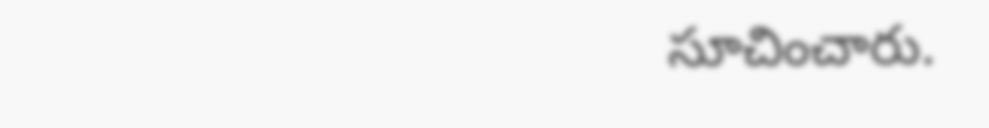సూచించారు.